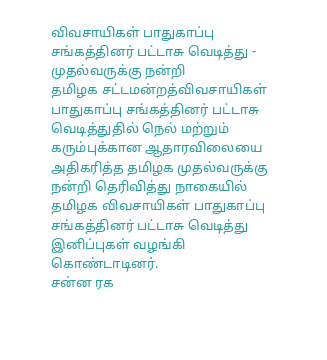விவசாயிகள் பாதுகாப்பு சங்கத்தினர் பட்டாசு வெடித்து - முதல்வருக்கு நன்றி
தமிழக சட்டமன்றத்விவசாயிகள் பாதுகாப்பு சங்கத்தினர் பட்டாசு வெடித்துதில் நெல் மற்றும் கரும்புக்கான ஆதாரவிலையை அதிகரித்த தமிழக முதல்வருக்கு நன்றி தெரிவித்து நாகையில் தமிழக விவசாயிகள் பாதுகாப்பு சங்கத்தினர் பட்டாசு வெடித்து இனிப்புகள் வழங்கி கொண்டாடினர்.
சன்ன ரக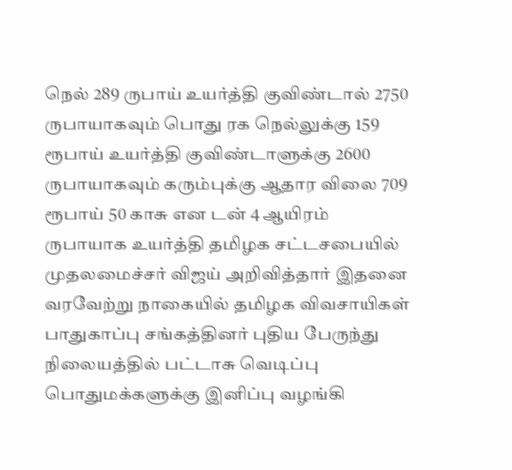நெல் 289 ருபாய் உயர்த்தி குவிண்டால் 2750 ருபாயாகவும் பொது ரக நெல்லுக்கு 159 ரூபாய் உயர்த்தி குவிண்டாளுக்கு 2600 ருபாயாகவும் கரும்புக்கு ஆதார விலை 709 ரூபாய் 50 காசு என டன் 4 ஆயிரம் ருபாயாக உயர்த்தி தமிழக சட்டசபையில் முதலமைச்சர் விஜய் அறிவித்தார் இதனை வரவேற்று நாகையில் தமிழக விவசாயிகள் பாதுகாப்பு சங்கத்தினர் புதிய பேருந்து நிலையத்தில் பட்டாசு வெடிப்பு பொதுமக்களுக்கு இனிப்பு வழங்கி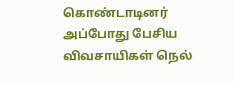கொண்டாடினர்
அப்போது பேசிய விவசாயிகள் நெல்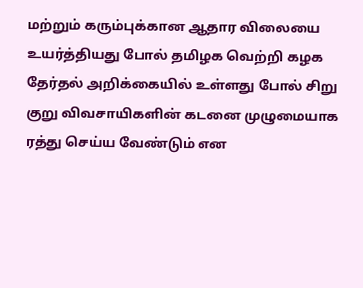மற்றும் கரும்புக்கான ஆதார விலையை உயர்த்தியது போல் தமிழக வெற்றி கழக தேர்தல் அறிக்கையில் உள்ளது போல் சிறு குறு விவசாயிகளின் கடனை முழுமையாக ரத்து செய்ய வேண்டும் என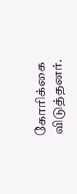கோரிக்கை விடுத்தனர்.